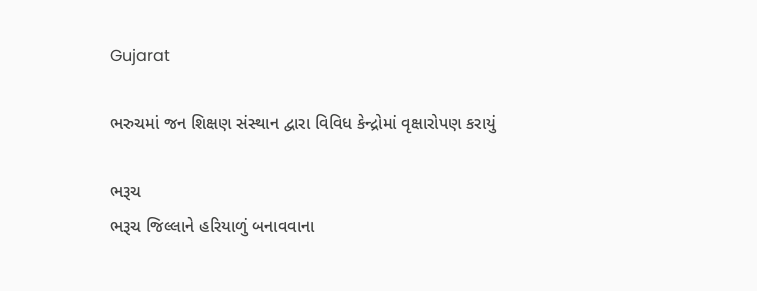Gujarat

ભરુચમાં જન શિક્ષણ સંસ્થાન દ્વારા વિવિધ કેન્દ્રોમાં વૃક્ષારોપણ કરાયું

ભરૂચ
ભરૂચ જિલ્લાને હરિયાળું બનાવવાના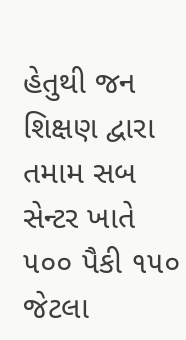હેતુથી જન શિક્ષણ દ્વારા તમામ સબ સેન્ટર ખાતે ૫૦૦ પૈકી ૧૫૦ જેટલા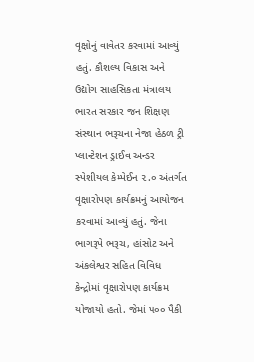વૃક્ષોનું વાવેતર કરવામાં આવ્યું હતું. કૌશલ્ય વિકાસ અને ઉદ્યોગ સાહસિકતા મંત્રાલય ભારત સરકાર જન શિક્ષણ સંસ્થાન ભરૂચના નેજા હેઠળ ટ્રી પ્લાન્ટેશન ડ્રાઈવ અન્ડર સ્પેશીયલ કેમ્પેઈન ૨.૦ અંતર્ગત વૃક્ષારોપણ કાર્યક્રમનું આયોજન કરવામાં આવ્યું હતું. જેના ભાગરૂપે ભરૂચ, હાંસોટ અને અંકલેશ્વર સહિત વિવિધ કેન્દ્રોમાં વૃક્ષારોપણ કાર્યક્રમ યોજાયો હતો. જેમાં ૫૦૦ પૈકી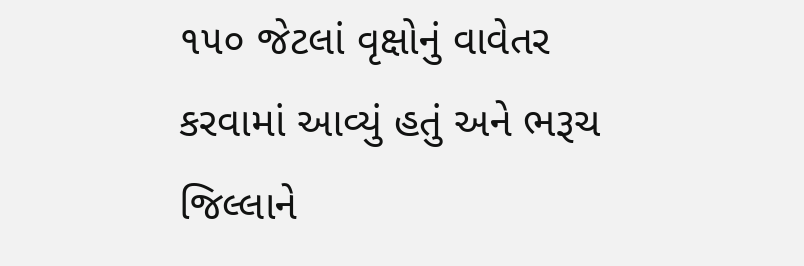૧૫૦ જેટલાં વૃક્ષોનું વાવેતર કરવામાં આવ્યું હતું અને ભરૂચ જિલ્લાને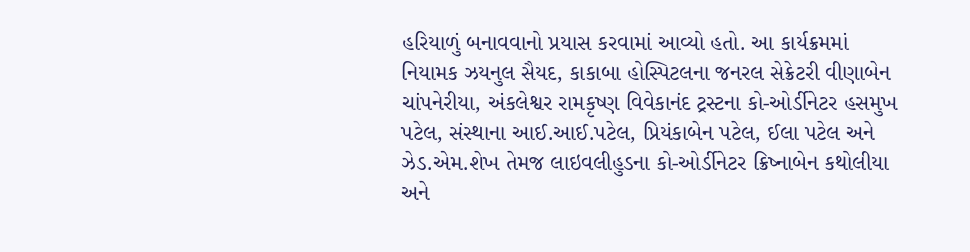હરિયાળું બનાવવાનો પ્રયાસ કરવામાં આવ્યો હતો. આ કાર્યક્રમમાં નિયામક ઝયનુલ સૈયદ, કાકાબા હોસ્પિટલના જનરલ સેક્રેટરી વીણાબેન ચાંપનેરીયા, અંકલેશ્વર રામકૃષ્ણ વિવેકાનંદ ટ્રસ્ટના કો-ઓર્ડીનેટર હસમુખ પટેલ, સંસ્થાના આઈ.આઈ.પટેલ, પ્રિયંકાબેન પટેલ, ઈલા પટેલ અને ઝેડ.એમ.શેખ તેમજ લાઇવલીહુડના કો-ઓર્ડીનેટર ક્રિષ્નાબેન કથોલીયા અને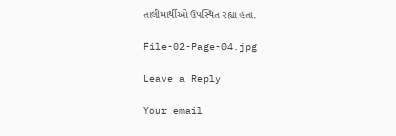તાલીમાર્થીઓ ઉપસ્થિત રહ્યા હતા.

File-02-Page-04.jpg

Leave a Reply

Your email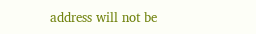address will not be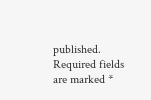published. Required fields are marked *